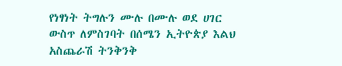የነፃነት ትግሉን ሙሉ በሙሉ ወደ ሀገር ውስጥ ለምስገባት በሰሜን ኢትዮጵያ እልህ አስጨራሽ ትንቅንቅ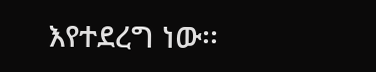እየተደረግ ነው፡፡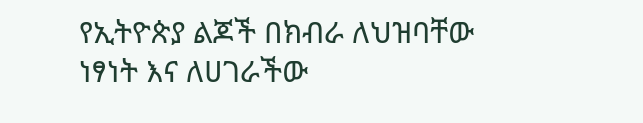የኢትዮጵያ ልጆች በክብራ ለህዝባቸው ነፃነት እና ለሀገራችው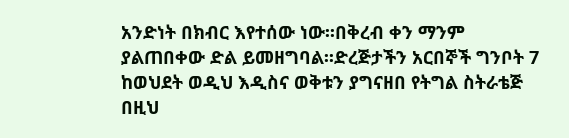አንድነት በክብር እየተሰው ነው፡፡በቅረብ ቀን ማንም ያልጠበቀው ድል ይመዘግባል፡፡ድረጅታችን አርበኞች ግንቦት 7 ከወህደት ወዲህ እዲስና ወቅቱን ያግናዘበ የትግል ስትራቴጅ በዚህ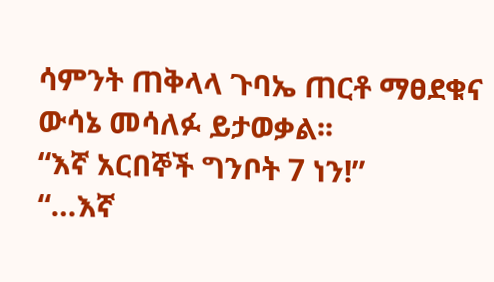ሳምንት ጠቅላላ ጉባኤ ጠርቶ ማፀደቁና ውሳኔ መሳለፉ ይታወቃል፡፡
“እኛ አርበኞች ግንቦት 7 ነን!”
“…እኛ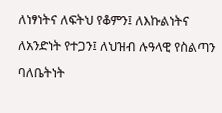ለነፃነትና ለፍትህ የቆምን፤ ለእኩልነትና ለአንድነት የተጋን፤ ለህዝብ ሉዓላዊ የስልጣን ባለቤትነት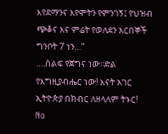እየደማንና እየሞትን የምንገኝ፤ የህዝብ ጭቆና እና ምሬት የወለደን አርበኞች ግንቦት 7 ነን…”
….ሰልፍ የጀግና ነው፡፡ድል የእግዚያብሔር ነው! እናት አገር ኢትዮጵያ በክብር ለዘላለም ትኑር!
No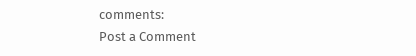comments:
Post a Comment